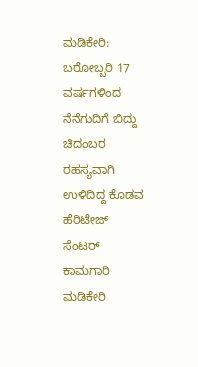ಮಡಿಕೇರಿ: ಬರೋಬ್ಬರಿ 17 ವರ್ಷಗಳಿಂದ ನೆನೆಗುದಿಗೆ ಬಿದ್ದು ಚಿದಂಬರ ರಹಸ್ಯವಾಗಿ ಉಳಿದಿದ್ದ ಕೊಡವ ಹೆರಿಟೇಜ್ ಸೆಂಟರ್ ಕಾಮಗಾರಿ ಮಡಿಕೇರಿ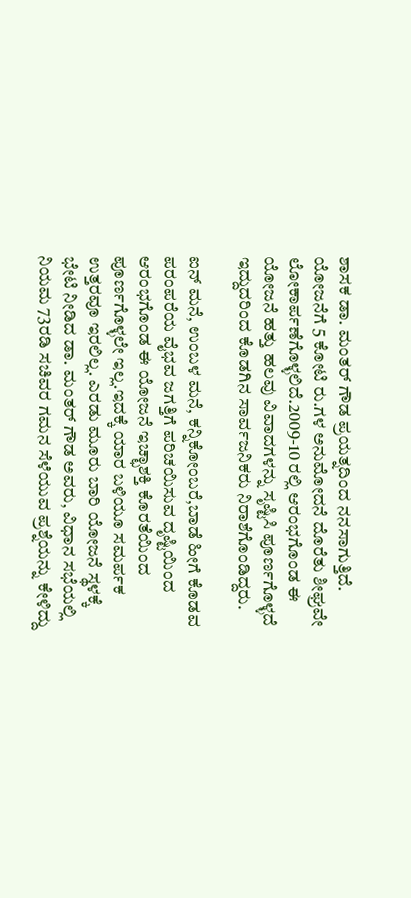ಶಾಸಕ ಡಾ. ಮಂತರ್ ಗೌಡ ಪ್ರಯತ್ನದಿಂದ ನನಸಾಗುತ್ತಿದೆ. ಯೋಜನೆಗೆ 5 ಕೋಟಿ ರು.ಗಳ ಅನುಮೋದನೆ ದೊರೆತು ಶೀಘ್ರವೇ ಲೋಕಾರ್ಪಣೆಗೊಳ್ಳಲಿದೆ.2009-10 ರಲ್ಲಿ ಆರಂಭಗೊಂಡ ಈ ಯೋಜನೆ ಹತ್ತು ಹಲವು ವಿವಾದಗಳನ್ನು ಸೃಷ್ಟಿಸಿ ಪೂರ್ಣಗೊಳ್ಳದೆ ಇದ್ದುದರಿಂದ ಕೊಡಗಿನ ಸಾರ್ವಜನಿಕರು ನಿರಾಶೆಗೊಂಡಿದ್ದರು.

ಐನ್ ಮನೆ, ಉಂಬಳ ಮನೆ, ಕನ್ನಿಕೋಂಬರೆ,ಬಾಡೆ ಹೀಗೆ ಕೊಡವ ಪರಂಪರೆಯ ವೈಭವ ಜಗತ್ತಿಗೆ ಪರಿಚಯಿಸುವ ದೃಷ್ಟಿಯಿಂದ ಆರಂಭಗೊಂಡ ಈ ಯೋಜನೆ ಇಚ್ಛಾಶಕ್ತಿ ಕೊರತೆಯಿಂದ ಪೂರ್ಣಗೊಳ್ಳಲೇ ಇಲ್ಲ.ಇದಕ್ಕೆ ಯಾರ ಬಳಿಯೂ ಸಮರ್ಪಕ ಉತ್ತರವೂ ಇರಲಿಲ್ಲ. ಎರಡು ಮೂರು ಬಾರಿ ಯೋಜನೆ ಸ್ಥಳಕ್ಕೆ ಭೇಟಿ ನೀಡಿದ ಡಾ. ಮಂತರ್ ಗೌಡ ಅವರು, ವಿಧಾನ ಸಭೆಯಲ್ಲಿ ನಿಯಮ 73ರಡಿ ಸಚಿವರ ಗಮನ ಸೆಳೆಯುವ ಪ್ರಶ್ನೆಯನ್ನು ಕೇಳಿದ್ದು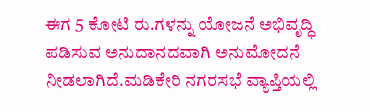ಈಗ 5 ಕೋಟಿ ರು.ಗಳನ್ನು ಯೋಜನೆ ಅಭಿವೃದ್ಧಿ ಪಡಿಸುವ ಅನುದಾನದವಾಗಿ ಅನುಮೋದನೆ ನೀಡಲಾಗಿದೆ.ಮಡಿಕೇರಿ ನಗರಸಭೆ ವ್ಯಾಪ್ತಿಯಲ್ಲಿ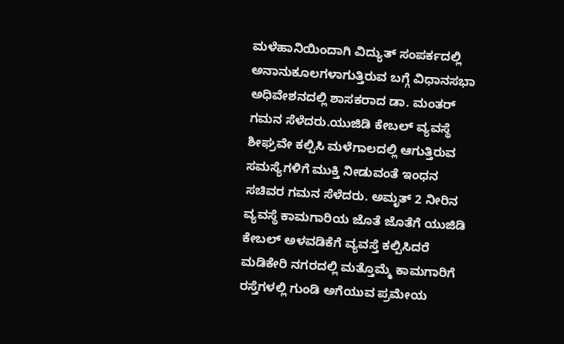ಮಳೆಹಾನಿಯಿಂದಾಗಿ ವಿದ್ಯುತ್ ಸಂಪರ್ಕದಲ್ಲಿ ಅನಾನುಕೂಲಗಳಾಗುತ್ತಿರುವ ಬಗ್ಗೆ ವಿಧಾನಸಭಾ ಅಧಿವೇಶನದಲ್ಲಿ ಶಾಸಕರಾದ ಡಾ. ಮಂತರ್ ಗಮನ ಸೆಳೆದರು.ಯುಜಿಡಿ ಕೇಬಲ್ ವ್ಯವಸ್ಥೆ ಶೀಘ್ರವೇ ಕಲ್ಪಿಸಿ ಮಳೆಗಾಲದಲ್ಲಿ ಆಗುತ್ತಿರುವ ಸಮಸ್ಯೆಗಳಿಗೆ ಮುಕ್ತಿ ನೀಡುವಂತೆ ಇಂಧನ ಸಚಿವರ ಗಮನ ಸೆಳೆದರು. ಅಮೃತ್ 2 ನೀರಿನ ವ್ಯವಸ್ಥೆ ಕಾಮಗಾರಿಯ ಜೊತೆ ಜೊತೆಗೆ ಯುಜಿಡಿ ಕೇಬಲ್ ಅಳವಡಿಕೆಗೆ ವ್ಯವಸ್ತೆ ಕಲ್ಪಿಸಿದರೆ ಮಡಿಕೇರಿ ನಗರದಲ್ಲಿ ಮತ್ತೊಮ್ಮೆ ಕಾಮಗಾರಿಗೆ ರಸ್ತೆಗಳಲ್ಲಿ ಗುಂಡಿ ಅಗೆಯುವ ಪ್ರಮೇಯ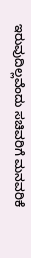ಇರುವುದಿಲ್ಲವೆಂದು ಸಚಿವರಿಗೆ ಮನವರಿಕೆ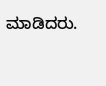ಮಾಡಿದರು.